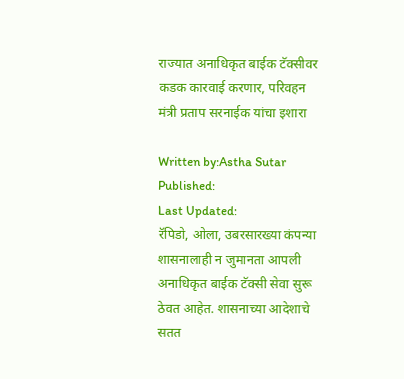राज्यात अनाधिकृत बाईक टॅक्सीवर कडक कारवाई करणार, परिवहन मंत्री प्रताप सरनाईक यांचा इशारा

Written by:Astha Sutar
Published:
Last Updated:
रॅपिडो, ओला, उबरसारख्या कंपन्या शासनालाही न जुमानता आपली अनाधिकृत बाईक टॅक्सी सेवा सुरू ठेवत आहेत. शासनाच्या आदेशाचे सतत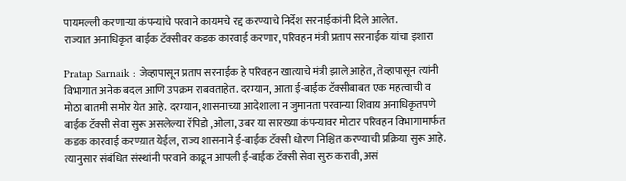पायमल्ली करणाऱ्या कंपन्यांचे परवाने कायमचे रद्द करण्याचे निर्देश सरनाईकांनी दिले आलेत.
राज्यात अनाधिकृत बाईक टॅक्सीवर कडक कारवाई करणार, परिवहन मंत्री प्रताप सरनाईक यांचा इशारा

Pratap Sarnaik : जेव्हापासून प्रताप सरनाईक हे परिवहन खात्याचे मंत्री झाले आहेत, तेव्हापासून त्यांनी विभागात अनेक बदल आणि उपक्रम राबवताहेत. दरम्यान, आता ई-बाईक टॅक्सीबाबत एक महत्वाची व मोठा बातमी समोर येत आहे. दरम्यान, शासनाच्या आदेशाला न जुमानता परवान्या शिवाय अनाधिकृतपणे बाईक टॅक्सी सेवा सुरू असलेल्या रॅपिडो ,ओला, उबर या सारख्या कंपन्यावर मोटार परिवहन विभागामार्फत कडक कारवाई करण्य़ात येईल, राज्य शासनाने ई-बाईक टॅक्सी धोरण निश्चित करण्याची प्रक्रिया सुरू आहे. त्यानुसार संबंधित संस्थांनी परवाने काढून आपली ई-बाईक टॅक्सी सेवा सुरु करावी, असं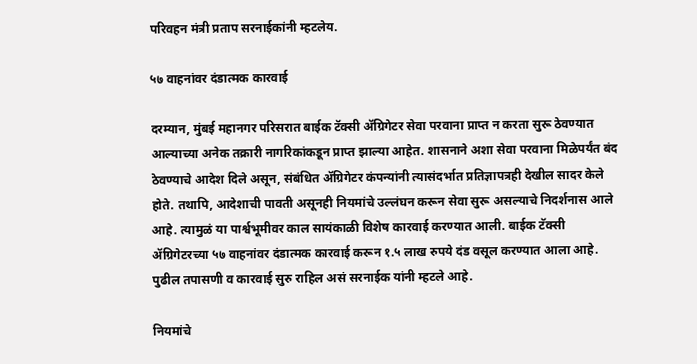परिवहन मंत्री प्रताप सरनाईकांनी म्हटलेय.

५७ वाहनांवर दंडात्मक कारवाई

दरम्यान, मुंबई महानगर परिसरात बाईक टॅक्सी ॲग्रिगेटर सेवा परवाना प्राप्त न करता सुरू ठेवण्यात आल्याच्या अनेक तक्रारी नागरिकांकडून प्राप्त झाल्या आहेत. शासनाने अशा सेवा परवाना मिळेपर्यंत बंद ठेवण्याचे आदेश दिले असून, संबंधित ॲग्रिगेटर कंपन्यांनी त्यासंदर्भात प्रतिज्ञापत्रही देखील सादर केले होते. तथापि, आदेशाची पावती असूनही नियमांचे उल्लंघन करून सेवा सुरू असल्याचे निदर्शनास आले आहे. त्यामुळं या पार्श्वभूमीवर काल सायंकाळी विशेष कारवाई करण्यात आली. बाईक टॅक्सी ॲग्रिगेटरच्या ५७ वाहनांवर दंडात्मक कारवाई करून १.५ लाख रुपये दंड वसूल करण्यात आला आहे. पुढील तपासणी व कारवाई सुरु राहिल असं सरनाईक यांनी म्हटले आहे.

नियमांचे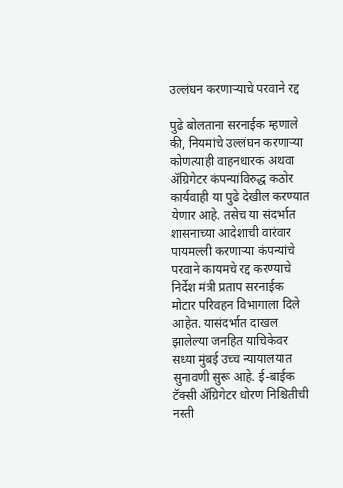उल्लंघन करणाऱ्याचे परवाने रद्द

पुढे बोलताना सरनाईक म्हणाले की, नियमांचे उल्लंघन करणाऱ्या कोणत्याही वाहनधारक अथवा ॲग्रिगेटर कंपन्यांविरुद्ध कठोर कार्यवाही या पुढे देखील करण्यात येणार आहे. तसेच या संदर्भात शासनाच्या आदेशाची वारंवार पायमल्ली करणाऱ्या कंपन्यांचे परवाने कायमचे रद्द करण्याचे निर्देश मंत्री प्रताप सरनाईक मोटार परिवहन विभागाला दिले आहेत. यासंदर्भात दाखल झालेल्या जनहित याचिकेवर सध्या मुंबई उच्च न्यायालयात सुनावणी सुरू आहे. ई-बाईक टॅक्सी ॲग्रिगेटर धोरण निश्चितीची नस्ती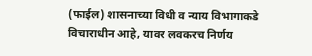(फाईल) शासनाच्या विधी व न्याय विभागाकडे विचाराधीन आहे, यावर लवकरच निर्णय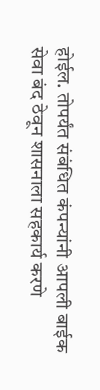होईल. तोपर्यंत संबंधित कंपन्यांनी आपली बाईक सेवा बंद ठेवून शासनाला सहकार्य करणे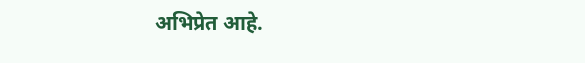अभिप्रेत आहे.